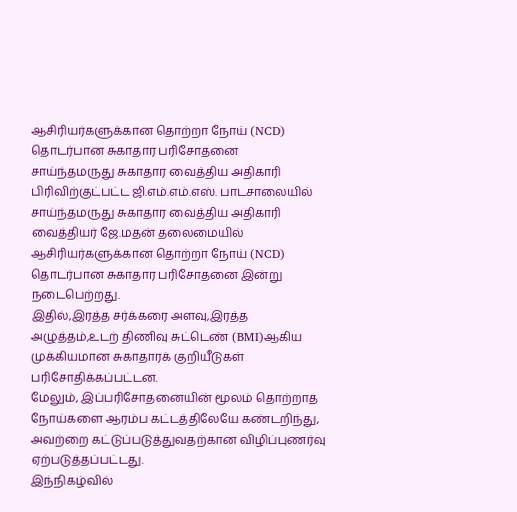ஆசிரியர்களுக்கான தொற்றா நோய் (NCD) தொடர்பான சுகாதார பரிசோதனை
சாய்ந்தமருது சுகாதார வைத்திய அதிகாரி பிரிவிற்குட்பட்ட ஜி.எம்.எம்.எஸ். பாடசாலையில் சாய்ந்தமருது சுகாதார வைத்திய அதிகாரி வைத்தியர் ஜே.மதன் தலைமையில் ஆசிரியர்களுக்கான தொற்றா நோய் (NCD) தொடர்பான சுகாதார பரிசோதனை இன்று நடைபெற்றது.
இதில்,இரத்த சர்க்கரை அளவு,இரத்த அழுத்தம்,உடற் திணிவு சுட்டெண் (BMI)ஆகிய முக்கியமான சுகாதாரக் குறியீடுகள் பரிசோதிக்கப்பட்டன.
மேலும், இப்பரிசோதனையின் மூலம் தொற்றாத நோய்களை ஆரம்ப கட்டத்திலேயே கண்டறிந்து, அவற்றை கட்டுப்படுத்துவதற்கான விழிப்புணர்வு ஏற்படுத்தப்பட்டது.
இந்நிகழ்வில்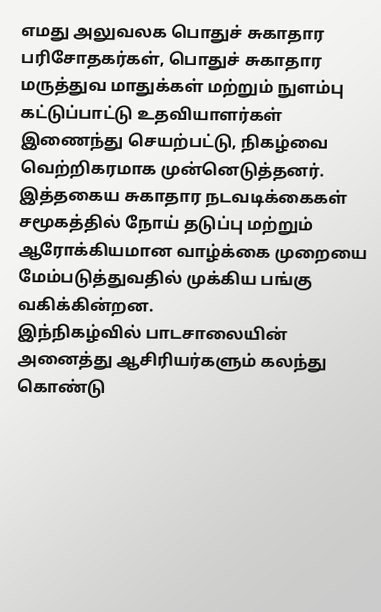எமது அலுவலக பொதுச் சுகாதார பரிசோதகர்கள், பொதுச் சுகாதார மருத்துவ மாதுக்கள் மற்றும் நுளம்பு கட்டுப்பாட்டு உதவியாளர்கள் இணைந்து செயற்பட்டு, நிகழ்வை வெற்றிகரமாக முன்னெடுத்தனர்.
இத்தகைய சுகாதார நடவடிக்கைகள் சமூகத்தில் நோய் தடுப்பு மற்றும் ஆரோக்கியமான வாழ்க்கை முறையை மேம்படுத்துவதில் முக்கிய பங்கு வகிக்கின்றன.
இந்நிகழ்வில் பாடசாலையின் அனைத்து ஆசிரியர்களும் கலந்து கொண்டு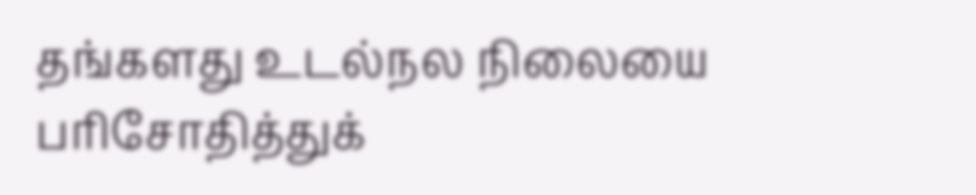தங்களது உடல்நல நிலையை பரிசோதித்துக்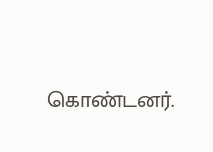கொண்டனர்.